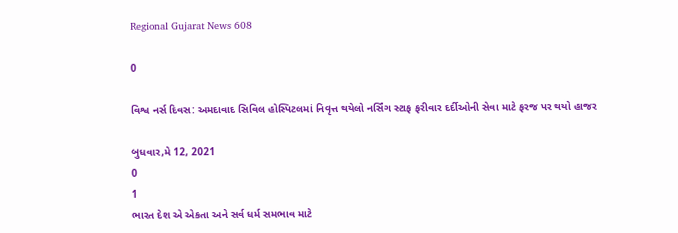Regional Gujarat News 608

0

વિશ્વ નર્સ દિવસ: અમદાવાદ સિવિલ હોસ્પિટલમાં નિવૃત્ત થયેલો નર્સિંગ સ્ટાફ ફરીવાર દર્દીઓની સેવા માટે ફરજ પર થયો હાજર

બુધવાર,મે 12, 2021
0
1
ભારત દેશ એ એકતા અને સર્વ ધર્મ સમભાવ માટે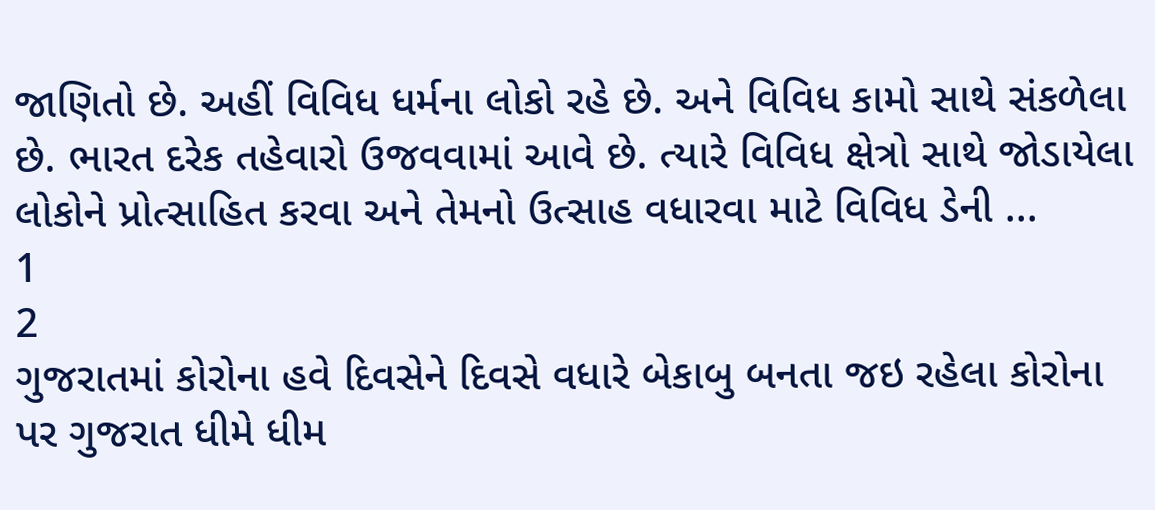જાણિતો છે. અહીં વિવિધ ધર્મના લોકો રહે છે. અને વિવિધ કામો સાથે સંકળેલા છે. ભારત દરેક તહેવારો ઉજવવામાં આવે છે. ત્યારે વિવિધ ક્ષેત્રો સાથે જોડાયેલા લોકોને પ્રોત્સાહિત કરવા અને તેમનો ઉત્સાહ વધારવા માટે વિવિધ ડેની ...
1
2
ગુજરાતમાં કોરોના હવે દિવસેને દિવસે વધારે બેકાબુ બનતા જઇ રહેલા કોરોના પર ગુજરાત ધીમે ધીમ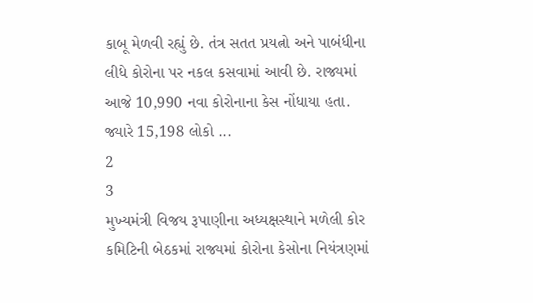કાબૂ મેળવી રહ્યું છે. તંત્ર સતત પ્રયત્નો અને પાબંધીના લીધે કોરોના પર નકલ કસવામાં આવી છે. રાજ્યમાં આજે 10,990 નવા કોરોનાના કેસ નોંધાયા હતા. જ્યારે 15,198 લોકો ...
2
3
મુખ્યમંત્રી વિજય રૂપાણીના અધ્યક્ષસ્થાને મળેલી કોર કમિટિની બેઠકમાં રાજ્યમાં કોરોના કેસોના નિયંત્રણમાં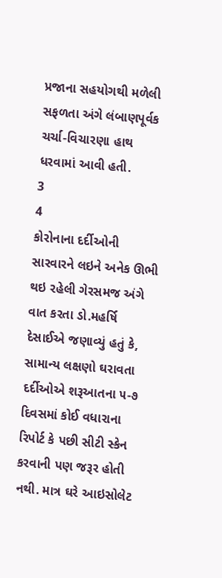પ્રજાના સહયોગથી મળેલી સફળતા અંગે લંબાણપૂર્વક ચર્ચા-વિચારણા હાથ ધરવામાં આવી હતી.
3
4
કોરોનાના દર્દીઓની સારવારને લઇને અનેક ઊભી થઇ રહેલી ગેરસમજ અંગે વાત કરતા ડો.મહર્ષિ દેસાઈએ જણાવ્યું હતું કે, સામાન્ય લક્ષણો ઘરાવતા દર્દીઓએ શરૂઆતના ૫-૭ દિવસમાં કોઈ વધારાના રિપોર્ટ કે પછી સીટી સ્કેન કરવાની પણ જરૂર હોતી નથી. માત્ર ઘરે આઇસોલેટ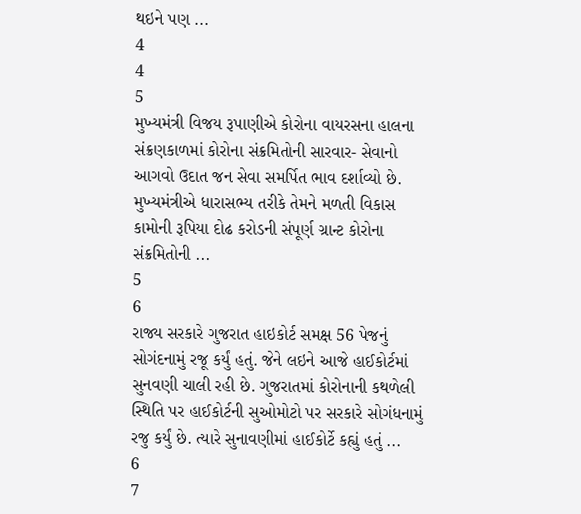થઇને પણ ...
4
4
5
મુખ્યમંત્રી વિજય રૂપાણીએ કોરોના વાયરસના હાલના સંક્રણકાળમાં કોરોના સંક્રમિતોની સારવાર- સેવાનો આગવો ઉદાત જન સેવા સમર્પિત ભાવ દર્શાવ્યો છે. મુખ્યમંત્રીએ ધારાસભ્ય તરીકે તેમને મળતી વિકાસ કામોની રૂપિયા દોઢ કરોડની સંપૂર્ણ ગ્રાન્ટ કોરોના સંક્રમિતોની ...
5
6
રાજ્ય સરકારે ગુજરાત હાઇકોર્ટ સમક્ષ 56 પેજનું સોગંદનામું રજૂ કર્યું હતું. જેને લઇને આજે હાઈકોર્ટમાં સુનવણી ચાલી રહી છે. ગુજરાતમાં કોરોનાની કથળેલી સ્થિતિ પર હાઈકોર્ટની સુઓમોટો પર સરકારે સોગંધનામું રજુ કર્યું છે. ત્યારે સુનાવણીમાં હાઈકોર્ટે કહ્યું હતું ...
6
7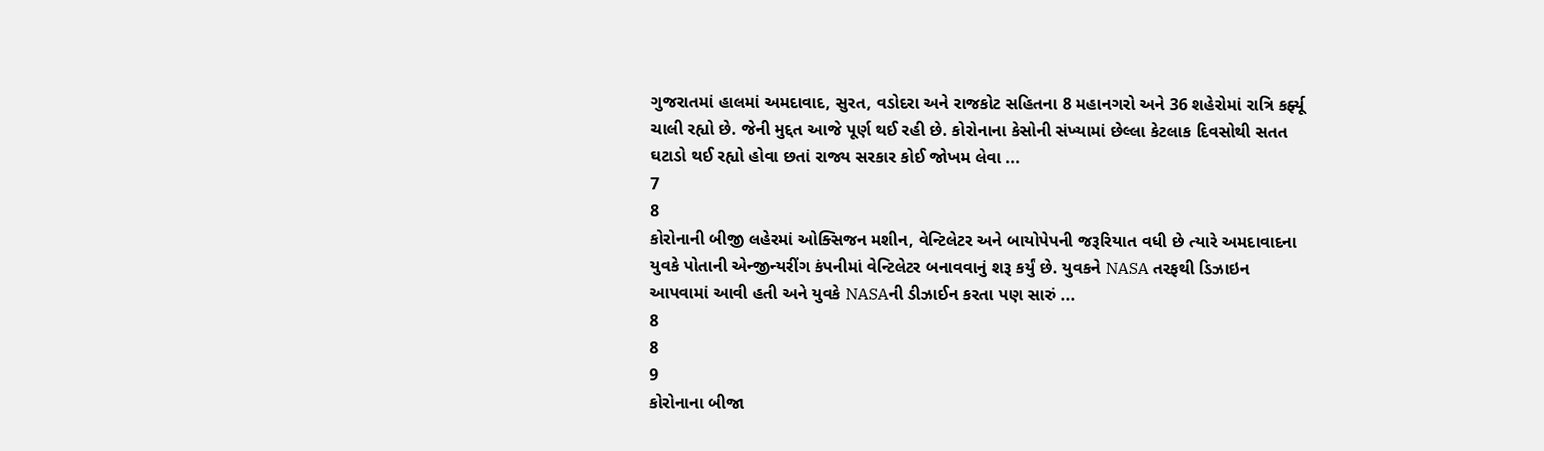ગુજરાતમાં હાલમાં અમદાવાદ, સુરત, વડોદરા અને રાજકોટ સહિતના 8 મહાનગરો અને 36 શહેરોમાં રાત્રિ કર્ફ્યૂ ચાલી રહ્યો છે. જેની મુદ્દત આજે પૂર્ણ થઈ રહી છે. કોરોનાના કેસોની સંખ્યામાં છેલ્લા કેટલાક દિવસોથી સતત ઘટાડો થઈ રહ્યો હોવા છતાં રાજ્ય સરકાર કોઈ જોખમ લેવા ...
7
8
કોરોનાની બીજી લહેરમાં ઓક્સિજન મશીન, વેન્ટિલેટર અને બાયોપેપની જરૂરિયાત વધી છે ત્યારે અમદાવાદના યુવકે પોતાની એન્જીન્યરીંગ કંપનીમાં વેન્ટિલેટર બનાવવાનું શરૂ કર્યું છે. યુવકને NASA તરફથી ડિઝાઇન આપવામાં આવી હતી અને યુવકે NASAની ડીઝાઈન કરતા પણ સારું ...
8
8
9
કોરોનાના બીજા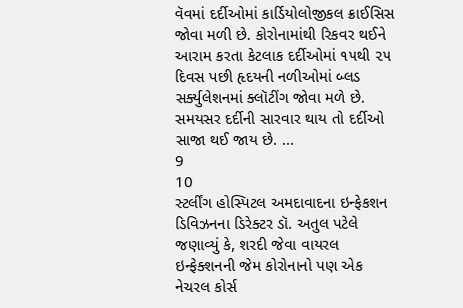વૅવમાં દર્દીઓમાં કાર્ડિયોલોજીકલ ક્રાઈસિસ જોવા મળી છે. કોરોનામાંથી રિકવર થઈને આરામ કરતા કેટલાક દર્દીઓમાં ૧૫થી ૨૫ દિવસ પછી હૃદયની નળીઓમાં બ્લડ સર્ક્યુલેશનમાં ક્લૉટીંગ જોવા મળે છે. સમયસર દર્દીની સારવાર થાય તો દર્દીઓ સાજા થઈ જાય છે. ...
9
10
સ્ટર્લીંગ હોસ્પિટલ અમદાવાદના ઇન્ફેકશન ડિવિઝનના ડિરેક્ટર ડૉ. અતુલ પટેલે જણાવ્યું કે, શરદી જેવા વાયરલ ઇન્ફેક્શનની જેમ કોરોનાનો પણ એક નેચરલ કોર્સ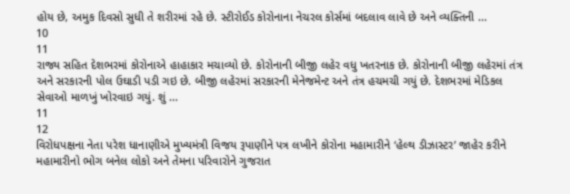હોય છે, અમુક દિવસો સુધી તે શરીરમાં રહે છે. સ્ટીરોઈડ કોરોનાના નેચરલ કોર્સમાં બદલાવ લાવે છે અને વ્યક્તિની ...
10
11
રાજ્ય સહિત દેશભરમાં કોરોનાએ હાહાકાર મચાવ્યો છે. કોરોનાની બીજી લહેર વધુ ખતરનાક છે. કોરોનાની બીજી લહેરમાં તંત્ર અને સરકારની પોલ ઉઘાડી પડી ગઇ છે. બીજી લહેરમાં સરકારની મેનેજમેન્ટ અને તંત્ર હચમચી ગયું છે. દેશભરમાં મેડિકલ સેવાઓ માળખું ખોરવાઇ ગયું. શું ...
11
12
વિરોધપક્ષના નેતા પરેશ ધાનાણીએ મુખ્યમંત્રી વિજય રૂપાણીને પત્ર લખીને કોરોના મહામારીને ‘હેલ્થ ડીઝાસ્ટર’ જાહેર કરીને મહામારીનો ભોગ બનેલ લોકો અને તેમના પરિવારોને ગુજરાત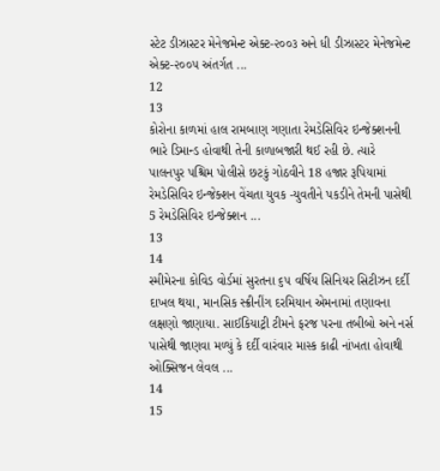સ્ટેટ ડીઝાસ્ટર મેનેજમેન્ટ એક્ટ-૨૦૦૩ અને ધી ડીઝાસ્ટર મેનેજમેન્ટ એક્ટ-૨૦૦૫ અંતર્ગત ...
12
13
કોરોના કાળમાં હાલ રામબાણ ગણાતા રેમડેસિવિર ઇન્જેક્શનની ભારે ડિમાન્ડ હોવાથી તેની કાળાબજારી થઈ રહી છે. ત્યારે પાલનપુર પશ્ચિમ પોલીસે છટકું ગોઠવીને 18 હજાર રૂપિયામાં રેમડેસિવિર ઇન્જેક્શન વેંચતા યુવક -યુવતીને પકડીને તેમની પાસેથી 5 રેમડેસિવિર ઇન્જેક્શન ...
13
14
સ્મીમેરના કોવિડ વોર્ડમાં સુરતના ૬૫ વર્ષિય સિનિયર સિટીઝન દર્દી દાખલ થયા, માનસિક સ્ક્રીનીંગ દરમિયાન એમનામાં તણાવના લક્ષણો જાણાયા. સાઈકિયાટ્રી ટીમને ફરજ પરના તબીબો અને નર્સ પાસેથી જાણવા મળ્યું કે દર્દી વારંવાર માસ્ક કાઢી નાંખતા હોવાથી ઓક્સિજન લેવલ ...
14
15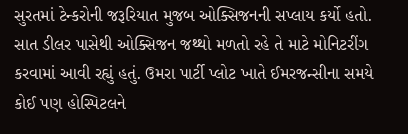સુરતમાં ટેન્કરોની જરૂરિયાત મુજબ ઓક્સિજનની સપ્લાય કર્યો હતો. સાત ડીલર પાસેથી ઓક્સિજન જથ્થો મળતો રહે તે માટે મોનિટરીંગ કરવામાં આવી રહ્યું હતું. ઉમરા પાર્ટી પ્લોટ ખાતે ઈમરજન્સીના સમયે કોઈ પણ હોસ્પિટલને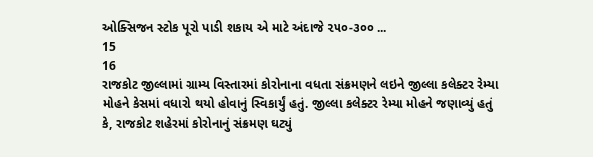ઓક્સિજન સ્ટોક પૂરો પાડી શકાય એ માટે અંદાજે ૨૫૦-૩૦૦ ...
15
16
રાજકોટ જીલ્લામાં ગ્રામ્ય વિસ્તારમાં કોરોનાના વધતા સંક્રમણને લઇને જીલ્લા કલેક્ટર રેમ્યા મોહને કેસમાં વધારો થયો હોવાનું સ્વિકાર્યું હતું. જીલ્લા કલેક્ટર રેમ્યા મોહને જણાવ્યું હતું કે, રાજકોટ શહેરમાં કોરોનાનું સંક્રમણ ઘટ્યું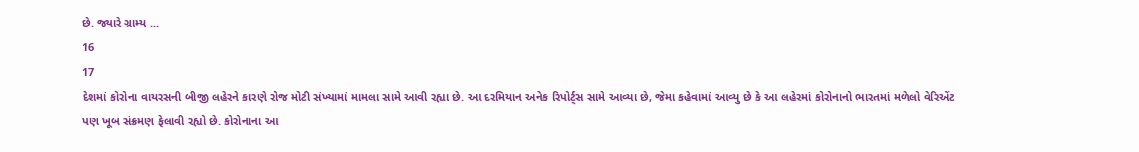છે. જ્યારે ગ્રામ્ય ...
16
17
દેશમાં કોરોના વાયરસની બીજી લહેરને કારણે રોજ મોટી સંખ્યામાં મામલા સામે આવી રહ્યા છે. આ દરમિયાન અનેક રિપોર્ટ્સ સામે આવ્યા છે, જેમા કહેવામાં આવ્યુ છે કે આ લહેરમાં કોરોનાનો ભારતમાં મળેલો વેરિએંટ પણ ખૂબ સંક્રમણ ફેલાવી રહ્યો છે. કોરોનાના આ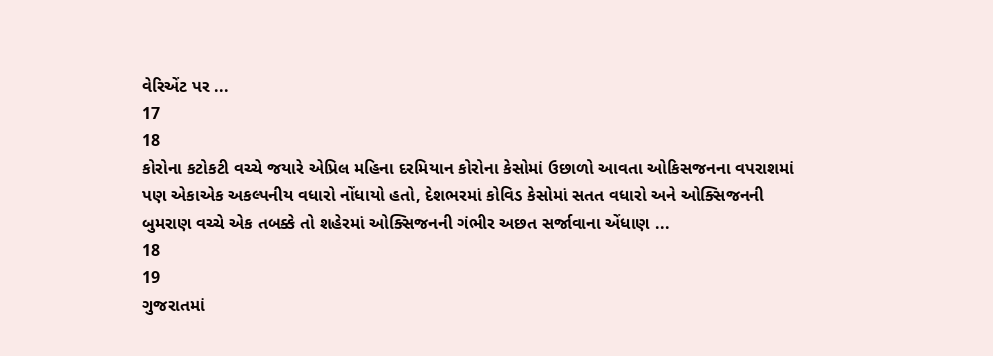વેરિએંટ પર ...
17
18
કોરોના કટોકટી વચ્ચે જયારે એપ્રિલ મહિના દરમિયાન કોરોના કેસોમાં ઉછાળો આવતા ઓકિસજનના વપરાશમાં પણ એકાએક અકલ્પનીય વધારો નોંધાયો હતો, દેશભરમાં કોવિડ કેસોમાં સતત વધારો અને ઓક્સિજનની બુમરાણ વચ્ચે એક તબક્કે તો શહેરમાં ઓક્સિજનની ગંભીર અછત સર્જાવાના એંધાણ ...
18
19
ગુજરાતમાં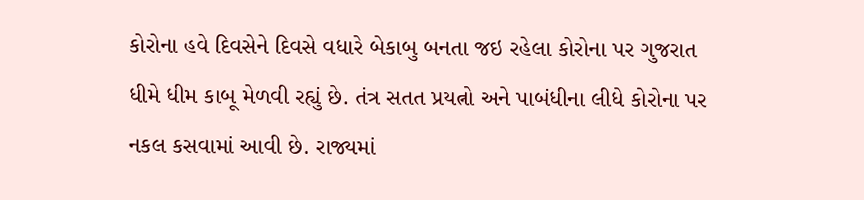કોરોના હવે દિવસેને દિવસે વધારે બેકાબુ બનતા જઇ રહેલા કોરોના પર ગુજરાત ધીમે ધીમ કાબૂ મેળવી રહ્યું છે. તંત્ર સતત પ્રયત્નો અને પાબંધીના લીધે કોરોના પર નકલ કસવામાં આવી છે. રાજ્યમાં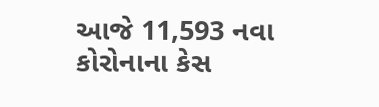આજે 11,593 નવા કોરોનાના કેસ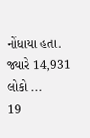નોંધાયા હતા. જ્યારે 14,931 લોકો ...
19